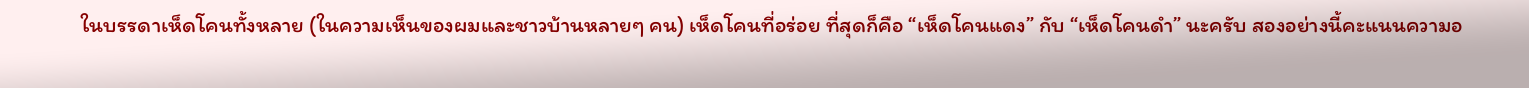ในบรรดาเห็ดโคนทั้งหลาย (ในความเห็นของผมและชาวบ้านหลายๆ คน) เห็ดโคนที่อร่อย ที่สุดก็คือ “เห็ดโคนแดง” กับ “เห็ดโคนดำ” นะครับ สองอย่างนี้คะแนนความอ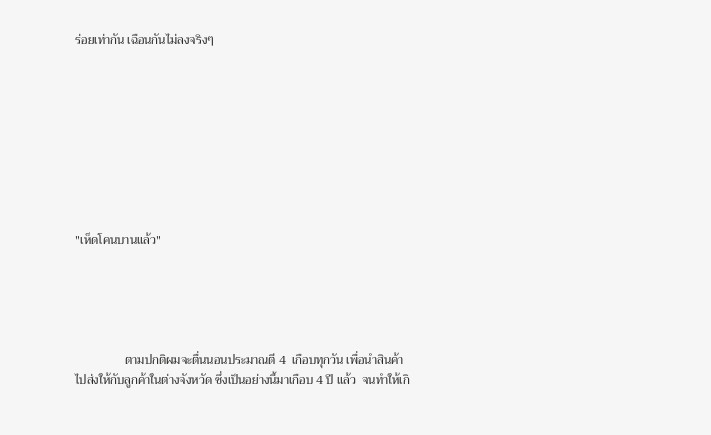ร่อยเท่ากัน เฉือนกันไม่ลงจริงๆ









"เห็ดโคนบานแล้ว"





                ตามปกติผมจะตื่นนอนประมาณตี 4  เกือบทุกวัน เพื่อนำสินค้าไปส่งให้กับลูกค้าในต่างจังหวัด ซึ่งเป็นอย่างนี้มาเกือบ 4 ปี แล้ว  จนทำให้เกิ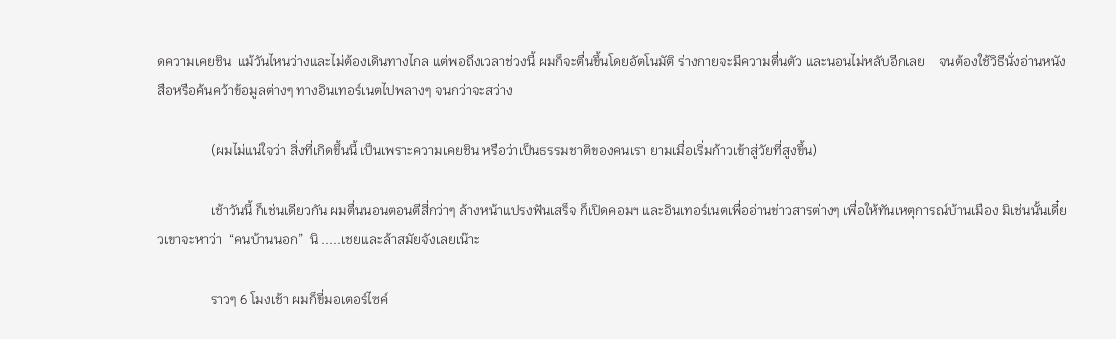ดความเคยชิน  แม้วันไหนว่างและไม่ต้องเดินทางไกล แต่พอถึงเวลาช่วงนี้ ผมก็จะตื่นขึ้นโดยอัตโนมัติ ร่างกายจะมีความตื่นตัว และนอนไม่หลับอีกเลย    จนต้องใช้วิธีนั่งอ่านหนังสือหรือค้นคว้าข้อมูลต่างๆ ทางอินเทอร์เนตไปพลางๆ จนกว่าจะสว่าง

                (ผมไม่แน่ใจว่า สิ่งที่เกิดขึ้นนี้ เป็นเพราะความเคยชิน หรือว่าเป็นธรรมชาติของคนเรา ยามเมื่อเริ่มก้าวเข้าสู่วัยที่สูงขึ้น)

                เช้าวันนี้ ก็เช่นเดียวกัน ผมตื่นนอนตอนตีสี่กว่าๆ ล้างหน้าแปรงฟันเสร็จ ก็เปิดคอมฯ และอินเทอร์เนตเพื่ออ่านข่าวสารต่างๆ เพื่อให้ทันเหตุการณ์บ้านเมือง มิเช่นนั้นเดี๋ยวเขาจะหาว่า  “คนบ้านนอก”  นิ .....เชยและล้าสมัยจังเลยเน๊าะ

                ราวๆ 6 โมงเช้า ผมก็ขี่มอเตอร์ไซค์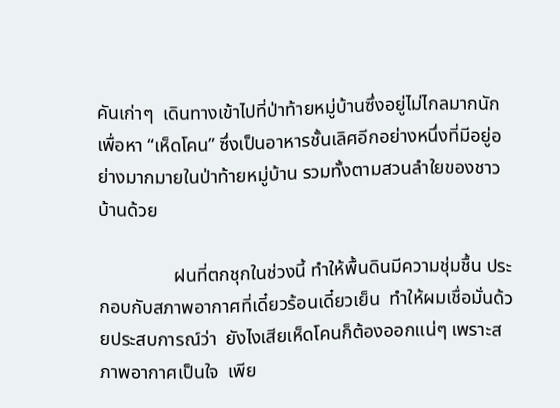คันเก่าๆ  เดินทางเข้าไปที่ป่าท้ายหมู่บ้านซึ่งอยู่ไม่ไกลมากนัก เพื่อหา “เห็ดโคน” ซึ่งเป็นอาหารชั้นเลิศอีกอย่างหนึ่งที่มีอยู่อย่างมากมายในป่าท้ายหมู่บ้าน รวมทั้งตามสวนลำใยของชาวบ้านด้วย

                ฝนที่ตกชุกในช่วงนี้ ทำให้พื้นดินมีความชุ่มชื้น ประกอบกับสภาพอากาศที่เดี๋ยวร้อนเดี๋ยวเย็น  ทำให้ผมเชื่อมั่นด้วยประสบการณ์ว่า  ยังไงเสียเห็ดโคนก็ต้องออกแน่ๆ เพราะสภาพอากาศเป็นใจ  เพีย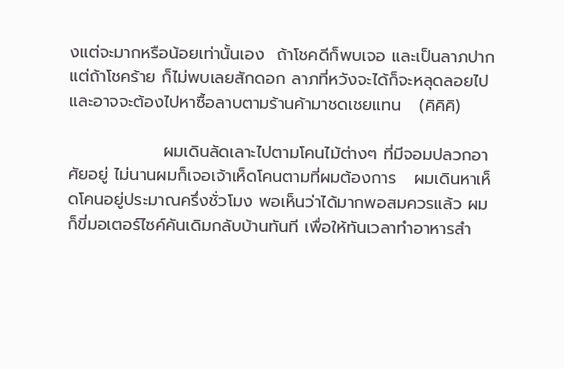งแต่จะมากหรือน้อยเท่านั้นเอง  ถ้าโชคดีก็พบเจอ และเป็นลาภปาก แต่ถ้าโชคร้าย ก็ไม่พบเลยสักดอก ลาภที่หวังจะได้ก็จะหลุดลอยไป และอาจจะต้องไปหาซื้อลาบตามร้านค้ามาชดเชยแทน   (คิคิคิ)

                ผมเดินลัดเลาะไปตามโคนไม้ต่างๆ ที่มีจอมปลวกอาศัยอยู่ ไม่นานผมก็เจอเจ้าเห็ดโคนตามที่ผมต้องการ   ผมเดินหาเห็ดโคนอยู่ประมาณครึ่งชั่วโมง พอเห็นว่าได้มากพอสมควรแล้ว ผมก็ขี่มอเตอร์ไซค์คันเดิมกลับบ้านทันที เพื่อให้ทันเวลาทำอาหารสำ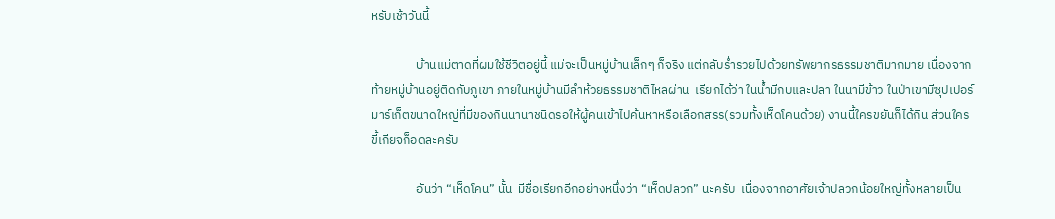หรับเช้าวันนี้

                บ้านแม่ตาดที่ผมใช้ชีวิตอยู่นี้ แม่จะเป็นหมู่บ้านเล็กๆ ก็จริง แต่กลับร่ำรวยไปด้วยทรัพยากรธรรมชาติมากมาย เนื่องจากท้ายหมู่บ้านอยู่ติดกับภูเขา ภายในหมู่บ้านมีลำห้วยธรรมชาติไหลผ่าน  เรียกได้ว่า ในน้ำมีกบและปลา ในนามีข้าว ในป่าเขามีซุปเปอร์มาร์เก็ตขนาดใหญ่ที่มีของกินนานาชนิดรอให้ผู้คนเข้าไปค้นหาหรือเลือกสรร(รวมทั้งเห็ดโคนด้วย) งานนี้ใครขยันก็ได้กิน ส่วนใครขี้เกียจก็อดละครับ

                อันว่า “เห็ดโคน” นั้น  มีชื่อเรียกอีกอย่างหนึ่งว่า “เห็ดปลวก” นะครับ  เนื่องจากอาศัยเจ้าปลวกน้อยใหญ่ทั้งหลายเป็น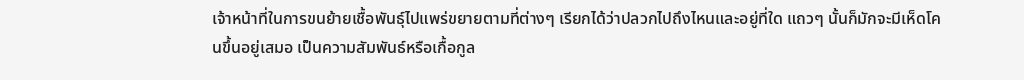เจ้าหน้าที่ในการขนย้ายเชื้อพันธุ์ไปแพร่ขยายตามที่ต่างๆ เรียกได้ว่าปลวกไปถึงไหนและอยู่ที่ใด แถวๆ นั้นก็มักจะมีเห็ดโคนขึ้นอยู่เสมอ เป็นความสัมพันธ์หรือเกื้อกูล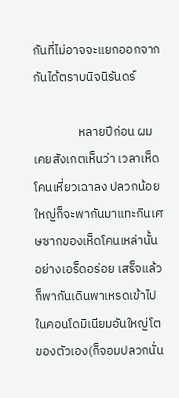กันที่ไม่อาจจะแยกออกจากกันได้ตราบนิจนิรันดร์

                หลายปีก่อน ผมเคยสังเกตเห็นว่า เวลาเห็ดโคนเหี่ยวเฉาลง ปลวกน้อยใหญ่ก็จะพากันมาแทะกินเศษซากของเห็ดโคนเหล่านั้นอย่างเอร็ดอร่อย เสร็จแล้วก็พากันเดินพาเหรดเข้าไปในคอนโดมิเนียมอันใหญ่โตของตัวเอง(ก็จอมปลวกนั่น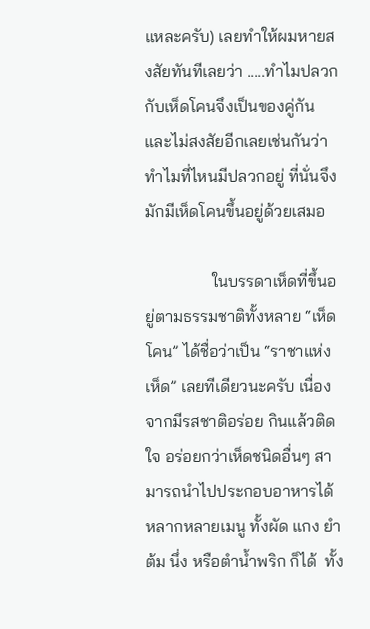แหละครับ) เลยทำให้ผมหายสงสัยทันทีเลยว่า .....ทำไมปลวกกับเห็ดโคนจึงเป็นของคู่กัน  และไม่สงสัยอีกเลยเช่นกันว่า ทำไมที่ไหนมีปลวกอยู่ ที่นั่นจึงมักมีเห็ดโคนขึ้นอยู่ด้วยเสมอ

                ในบรรดาเห็ดที่ขึ้นอยู่ตามธรรมชาติทั้งหลาย “เห็ดโคน” ได้ชื่อว่าเป็น “ราชาแห่งเห็ด” เลยทีเดียวนะครับ เนื่องจากมีรสชาติอร่อย กินแล้วติดใจ อร่อยกว่าเห็ดชนิดอื่นๆ สามารถนำไปประกอบอาหารได้หลากหลายเมนู ทั้งผัด แกง ยำ ต้ม นึ่ง หรือตำน้ำพริก ก็ได้  ทั้ง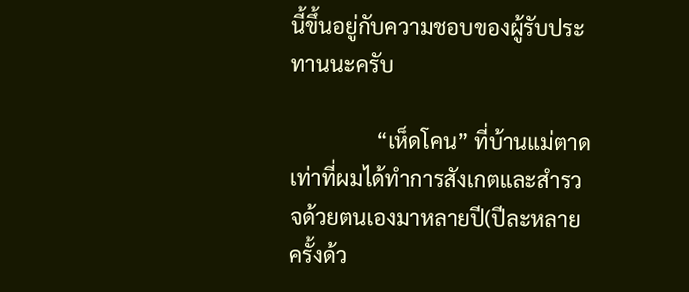นี้ขึ้นอยู่กับความชอบของผู้รับประทานนะครับ

                “เห็ดโคน” ที่บ้านแม่ตาด เท่าที่ผมได้ทำการสังเกตและสำรวจด้วยตนเองมาหลายปี(ปีละหลายครั้งด้ว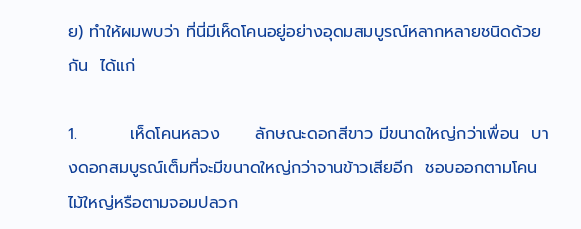ย) ทำให้ผมพบว่า ที่นี่มีเห็ดโคนอยู่อย่างอุดมสมบูรณ์หลากหลายชนิดด้วยกัน  ได้แก่

1.         เห็ดโคนหลวง      ลักษณะดอกสีขาว มีขนาดใหญ่กว่าเพื่อน  บางดอกสมบูรณ์เต็มที่จะมีขนาดใหญ่กว่าจานข้าวเสียอีก  ชอบออกตามโคนไม้ใหญ่หรือตามจอมปลวก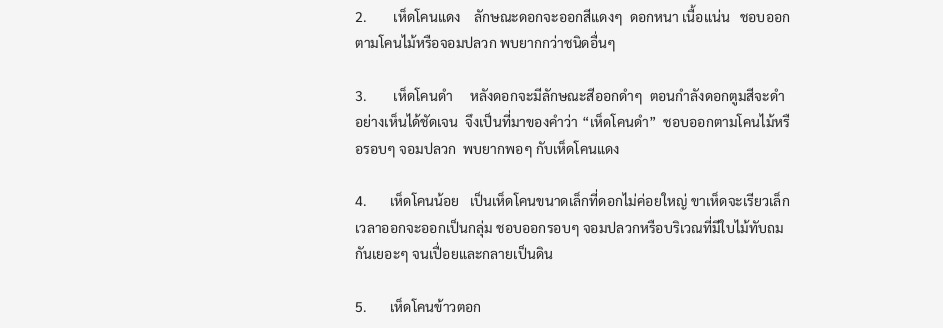2.        เห็ดโคนแดง    ลักษณะดอกจะออกสีแดงๆ  ดอกหนา เนื้อแน่น   ชอบออกตามโคนไม้หรือจอมปลวก พบยากกว่าชนิดอื่นๆ

3.        เห็ดโคนดำ     หลังดอกจะมีลักษณะสีออกดำๆ  ตอนกำลังดอกตูมสีจะดำอย่างเห็นได้ชัดเจน  จึงเป็นที่มาของคำว่า “เห็ดโคนดำ”  ชอบออกตามโคนไม้หรือรอบๆ จอมปลวก  พบยากพอๆ กับเห็ดโคนแดง

4.       เห็ดโคนน้อย   เป็นเห็ดโคนขนาดเล็กที่ดอกไม่ค่อยใหญ่ ขาเห็ดจะเรียวเล็ก  เวลาออกจะออกเป็นกลุ่ม ชอบออกรอบๆ จอมปลวกหรือบริเวณที่มีใบไม้ทับถมกันเยอะๆ จนเปื่อยและกลายเป็นดิน

5.       เห็ดโคนข้าวตอก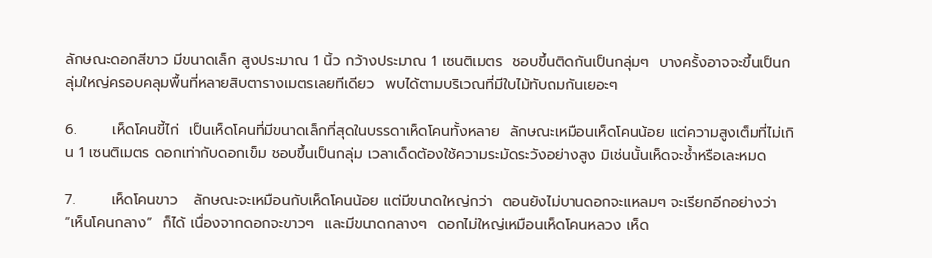ลักษณะดอกสีขาว มีขนาดเล็ก สูงประมาณ 1 นิ้ว กว้างประมาณ 1 เซนติเมตร  ชอบขึ้นติดกันเป็นกลุ่มๆ  บางครั้งอาจจะขึ้นเป็นกลุ่มใหญ่ครอบคลุมพื้นที่หลายสิบตารางเมตรเลยทีเดียว  พบได้ตามบริเวณที่มีใบไม้ทับถมกันเยอะๆ

6.       เห็ดโคนขี้ไก่  เป็นเห็ดโคนที่มีขนาดเล็กที่สุดในบรรดาเห็ดโคนทั้งหลาย  ลักษณะเหมือนเห็ดโคนน้อย แต่ความสูงเต็มที่ไม่เกิน 1 เซนติเมตร ดอกเท่ากับดอกเข็ม ชอบขึ้นเป็นกลุ่ม เวลาเด็ดต้องใช้ความระมัดระวังอย่างสูง มิเช่นนั้นเห็ดจะช้ำหรือเละหมด

7.       เห็ดโคนขาว   ลักษณะจะเหมือนกับเห็ดโคนน้อย แต่มีขนาดใหญ่กว่า  ตอนยังไม่บานดอกจะแหลมๆ จะเรียกอีกอย่างว่า “เห็นโคนกลาง”  ก็ได้ เนื่องจากดอกจะขาวๆ  และมีขนาดกลางๆ  ดอกไม่ใหญ่เหมือนเห็ดโคนหลวง เห็ด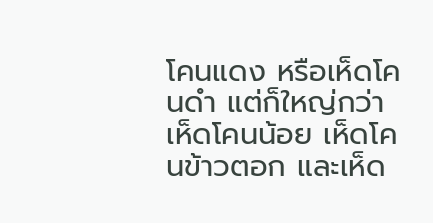โคนแดง หรือเห็ดโคนดำ แต่ก็ใหญ่กว่าเห็ดโคนน้อย เห็ดโคนข้าวตอก และเห็ด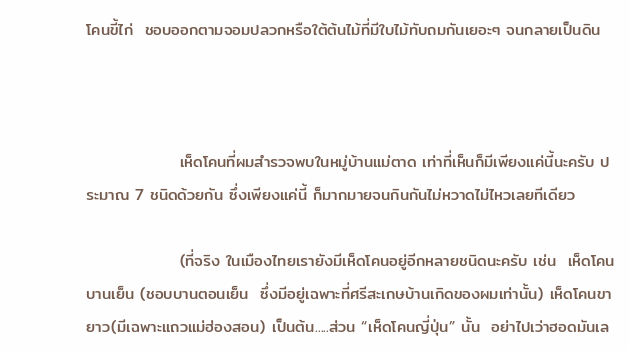โคนขี้ไก่  ชอบออกตามจอมปลวกหรือใต้ต้นไม้ที่มีใบไม้ทับถมกันเยอะๆ จนกลายเป็นดิน



                เห็ดโคนที่ผมสำรวจพบในหมู่บ้านแม่ตาด เท่าที่เห็นก็มีเพียงแค่นี้นะครับ ประมาณ 7 ชนิดด้วยกัน ซึ่งเพียงแค่นี้ ก็มากมายจนกินกันไม่หวาดไม่ไหวเลยทีเดียว

                (ที่จริง ในเมืองไทยเรายังมีเห็ดโคนอยู่อีกหลายชนิดนะครับ เช่น  เห็ดโคนบานเย็น (ชอบบานตอนเย็น  ซึ่งมีอยู่เฉพาะที่ศรีสะเกษบ้านเกิดของผมเท่านั้น) เห็ดโคนขายาว(มีเฉพาะแถวแม่ฮ่องสอน) เป็นต้น.....ส่วน “เห็ดโคนญี่ปุ่น” นั้น  อย่าไปเว่าฮอดมันเล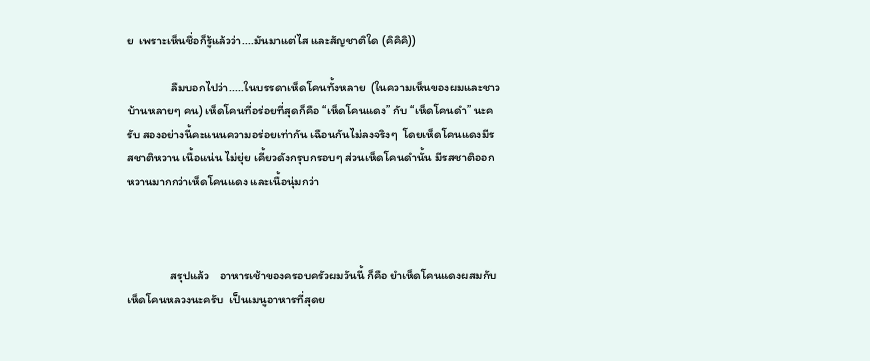ย  เพราะเห็นชื่อก็รู้แล้วว่า....มันมาแต่ไส และสัญชาติใด (คิคิคิ))

                ลืมบอกไปว่า.....ในบรรดาเห็ดโคนทั้งหลาย  (ในความเห็นของผมและชาวบ้านหลายๆ คน) เห็ดโคนที่อร่อยที่สุดก็คือ “เห็ดโคนแดง” กับ “เห็ดโคนดำ” นะครับ สองอย่างนี้คะแนนความอร่อยเท่ากัน เฉือนกันไม่ลงจริงๆ  โดยเห็ดโคนแดงมีรสชาติหวาน เนื้อแน่น ไม่ยุ่ย เคี้ยวดังกรุบกรอบๆ ส่วนเห็ดโคนดำนั้น มีรสชาติออกหวานมากกว่าเห็ดโคนแดง และเนื้อนุ่มกว่า



                สรุปแล้ว    อาหารเช้าของครอบครัวผมวันนี้ ก็คือ ยำเห็ดโคนแดงผสมกับเห็ดโคนหลวงนะครับ  เป็นเมนูอาหารที่สุดย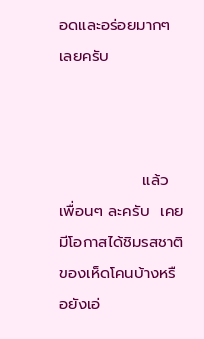อดและอร่อยมากๆ เลยครับ



               แล้วเพื่อนๆ ละครับ  เคยมีโอกาสได้ชิมรสชาติของเห็ดโคนบ้างหรือยังเอ่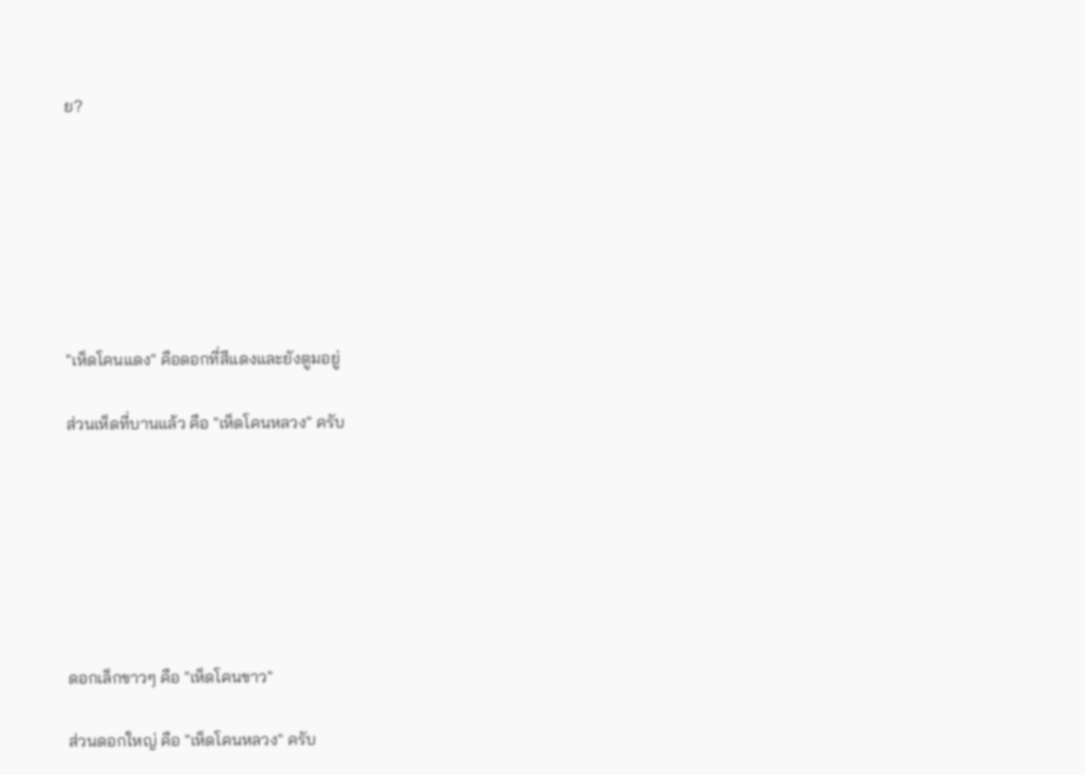ย?







"เห็ดโคนแดง" คือดอกที่สีแดงและยังตูมอยู่

ส่วนเห็ดที่บานแล้ว คือ "เห็ดโคนหลวง" ครับ







ดอกเล็กขาวๆ คือ "เห็ดโคนขาว"

ส่วนดอกใหญ่ คือ "เห็ดโคนหลวง" ครับ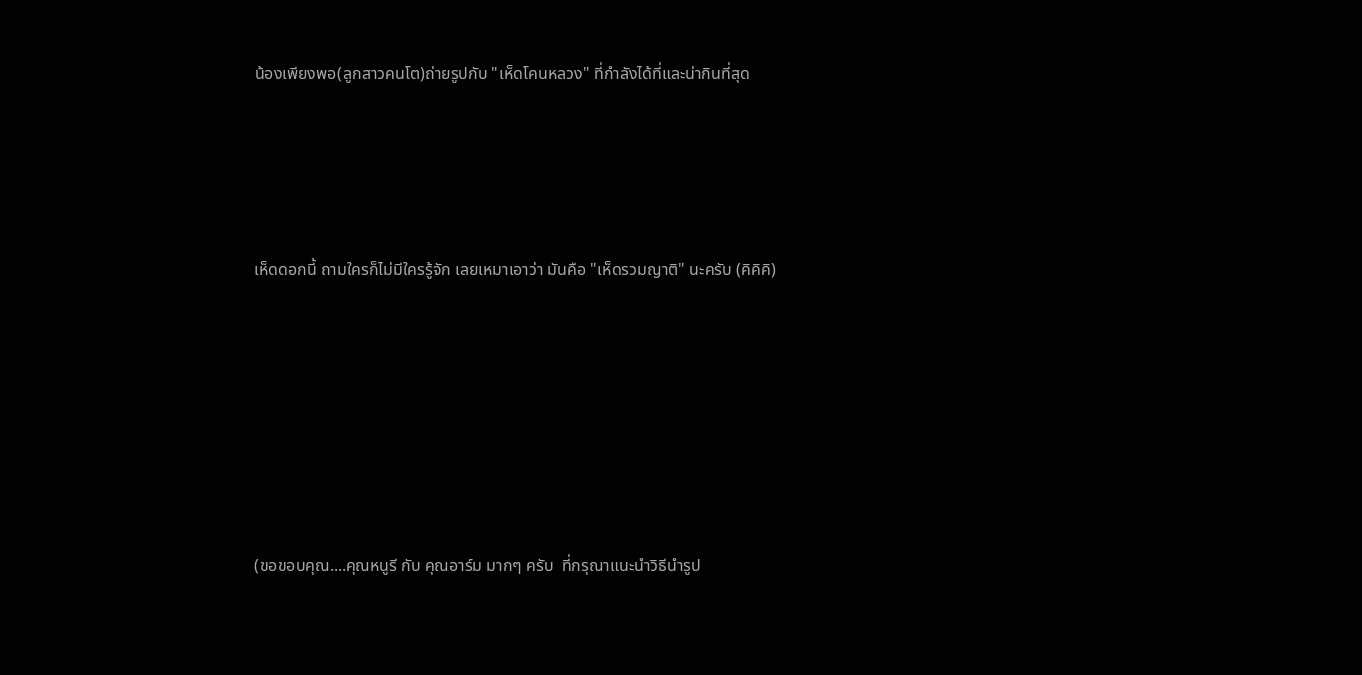น้องเพียงพอ(ลูกสาวคนโต)ถ่ายรูปกับ "เห็ดโคนหลวง" ที่กำลังได้ที่และน่ากินที่สุด







เห็ดดอกนี้ ถามใครก็ไม่มีใครรู้จัก เลยเหมาเอาว่า มันคือ "เห็ดรวมญาติ" นะครับ (คิคิคิ)











(ขอขอบคุณ....คุณหนูรี กับ คุณอาร์ม มากๆ ครับ  ที่กรุณาแนะนำวิธีนำรูป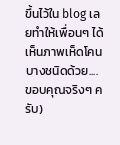ขึ้นไว้ใน blog เลยทำให้เพื่อนๆ ได้เห็นภาพเห็ดโคนบางชนิดด้วย....ขอบคุณจริงๆ ครับ)